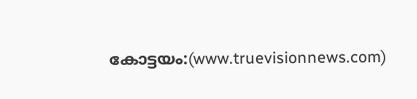കോട്ടയം:(www.truevisionnews.com)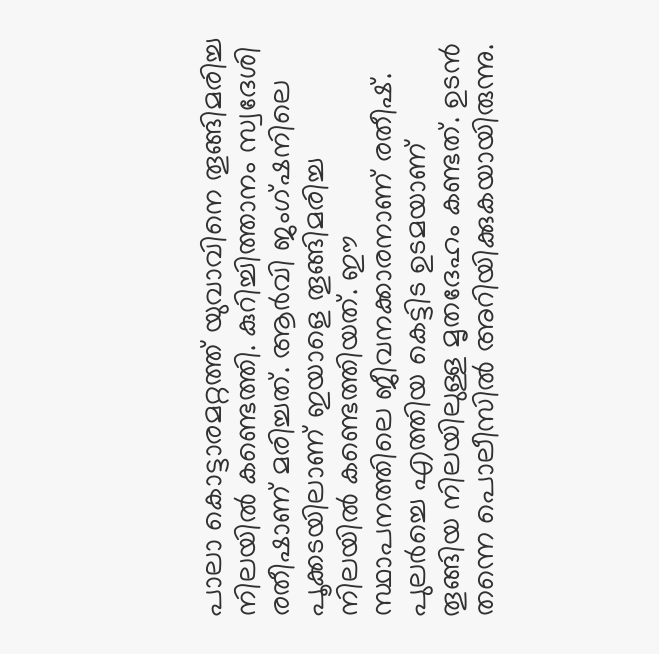പാലാ കൊട്ടാരമറ്റത്ത് യുവാവിനെ തൂങ്ങിമരിച്ച നിലയിൽ കണ്ടെത്തി. കുറിച്ചിത്താനം സ്വദേശി രതീഷാണ് മരിച്ചത്. ആർവി ജംഗ്ഷനിലെ പൂക്കടയിലാണ് ഇയാളെ തൂങ്ങിമരിച്ച നിലയിൽ കണ്ടെത്തിയത്. ഈ സ്ഥാപനത്തിലെ ജീവനക്കാരനാണ് രതീഷ്.
പുലർച്ചെ എത്തിയ കെട്ടിട ഉടമയാണ് തൂങ്ങിയ നിലയിലുള്ള മൃതദേഹം കണ്ടത്. ഉടൻ തന്നെ പൊലീസിൽ അറിയിക്കുകയായിരുന്നു.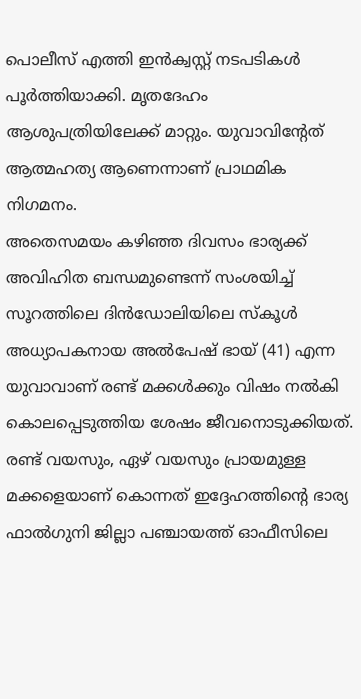പൊലീസ് എത്തി ഇൻക്വസ്റ്റ് നടപടികൾ പൂർത്തിയാക്കി. മൃതദേഹം ആശുപത്രിയിലേക്ക് മാറ്റും. യുവാവിൻ്റേത് ആത്മഹത്യ ആണെന്നാണ് പ്രാഥമിക നിഗമനം.
അതെസമയം കഴിഞ്ഞ ദിവസം ഭാര്യക്ക് അവിഹിത ബന്ധമുണ്ടെന്ന് സംശയിച്ച് സൂറത്തിലെ ദിൻഡോലിയിലെ സ്കൂൾ അധ്യാപകനായ അൽപേഷ് ഭായ് (41) എന്ന യുവാവാണ് രണ്ട് മക്കൾക്കും വിഷം നൽകി കൊലപ്പെടുത്തിയ ശേഷം ജീവനൊടുക്കിയത്. രണ്ട് വയസും, ഏഴ് വയസും പ്രായമുള്ള മക്കളെയാണ് കൊന്നത് ഇദ്ദേഹത്തിന്റെ ഭാര്യ ഫാൽഗുനി ജില്ലാ പഞ്ചായത്ത് ഓഫീസിലെ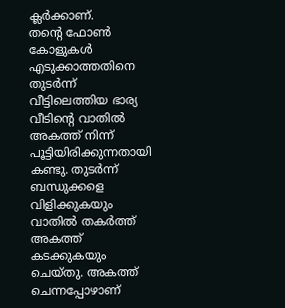ക്ലർക്കാണ്.
തന്റെ ഫോൺ കോളുകൾ എടുക്കാത്തതിനെ തുടർന്ന് വീട്ടിലെത്തിയ ഭാര്യ വീടിന്റെ വാതിൽ അകത്ത് നിന്ന് പൂട്ടിയിരിക്കുന്നതായി കണ്ടു. തുടർന്ന് ബന്ധുക്കളെ വിളിക്കുകയും വാതിൽ തകർത്ത് അകത്ത് കടക്കുകയും ചെയ്തു. അകത്ത് ചെന്നപ്പോഴാണ്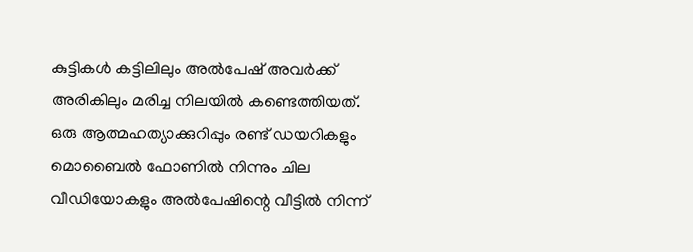കുട്ടികൾ കട്ടിലിലും അൽപേഷ് അവർക്ക് അരികിലും മരിച്ച നിലയിൽ കണ്ടെത്തിയത്.
ഒരു ആത്മഹത്യാക്കുറിപ്പും രണ്ട് ഡയറികളും മൊബൈൽ ഫോണിൽ നിന്നും ചില വീഡിയോകളും അൽപേഷിന്റെ വീട്ടിൽ നിന്ന്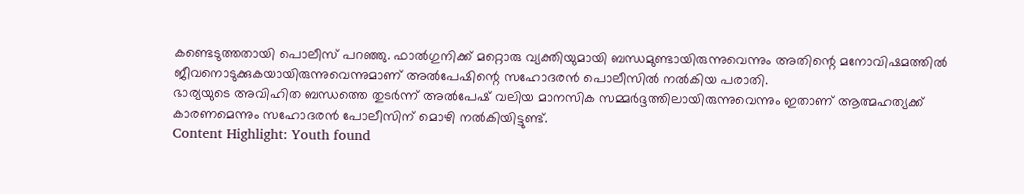കണ്ടെടുത്തതായി പൊലീസ് പറഞ്ഞു. ഫാൽഗുനിക്ക് മറ്റൊരു വ്യക്തിയുമായി ബന്ധമുണ്ടായിരുന്നുവെന്നും അതിന്റെ മനോവിഷമത്തിൽ ജീവനൊടുക്കുകയായിരുന്നുവെന്നുമാണ് അൽപേഷിന്റെ സഹോദരൻ പൊലീസിൽ നൽകിയ പരാതി.
ഭാര്യയുടെ അവിഹിത ബന്ധത്തെ തുടർന്ന് അൽപേഷ് വലിയ മാനസിക സമ്മർദ്ദത്തിലായിരുന്നുവെന്നും ഇതാണ് ആത്മഹത്യക്ക് കാരണമെന്നും സഹോദരൻ പോലീസിന് മൊഴി നൽകിയിട്ടുണ്ട്.
Content Highlight: Youth found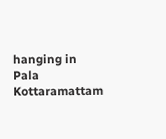hanging in Pala Kottaramattam